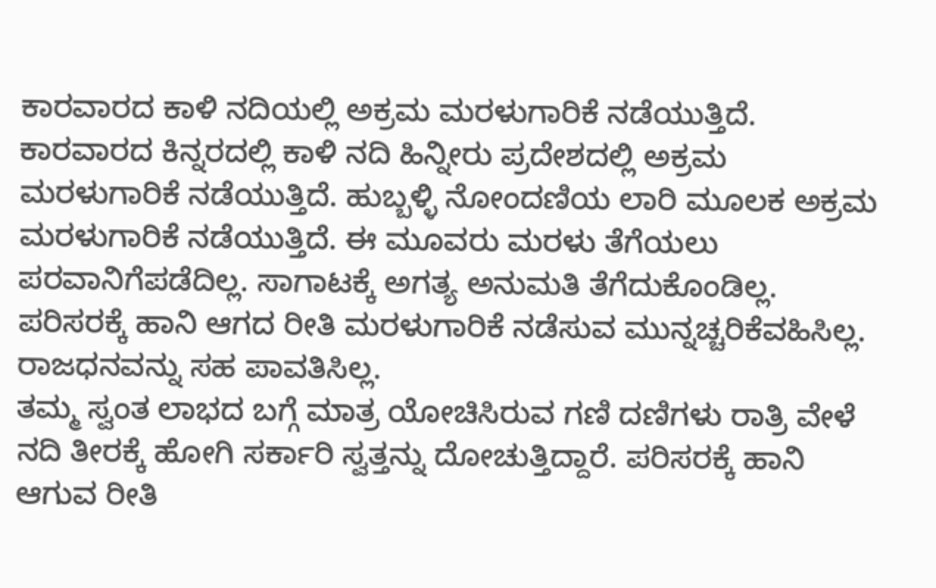ಕಾರವಾರದ ಕಾಳಿ ನದಿಯಲ್ಲಿ ಅಕ್ರಮ ಮರಳುಗಾರಿಕೆ ನಡೆಯುತ್ತಿದೆ.
ಕಾರವಾರದ ಕಿನ್ನರದಲ್ಲಿ ಕಾಳಿ ನದಿ ಹಿನ್ನೀರು ಪ್ರದೇಶದಲ್ಲಿ ಅಕ್ರಮ ಮರಳುಗಾರಿಕೆ ನಡೆಯುತ್ತಿದೆ. ಹುಬ್ಬಳ್ಳಿ ನೋಂದಣಿಯ ಲಾರಿ ಮೂಲಕ ಅಕ್ರಮ ಮರಳುಗಾರಿಕೆ ನಡೆಯುತ್ತಿದೆ. ಈ ಮೂವರು ಮರಳು ತೆಗೆಯಲು ಪರವಾನಿಗೆಪಡೆದಿಲ್ಲ. ಸಾಗಾಟಕ್ಕೆ ಅಗತ್ಯ ಅನುಮತಿ ತೆಗೆದುಕೊಂಡಿಲ್ಲ. ಪರಿಸರಕ್ಕೆ ಹಾನಿ ಆಗದ ರೀತಿ ಮರಳುಗಾರಿಕೆ ನಡೆಸುವ ಮುನ್ನಚ್ಚರಿಕೆವಹಿಸಿಲ್ಲ. ರಾಜಧನವನ್ನು ಸಹ ಪಾವತಿಸಿಲ್ಲ.
ತಮ್ಮ ಸ್ವಂತ ಲಾಭದ ಬಗ್ಗೆ ಮಾತ್ರ ಯೋಚಿಸಿರುವ ಗಣಿ ದಣಿಗಳು ರಾತ್ರಿ ವೇಳೆ ನದಿ ತೀರಕ್ಕೆ ಹೋಗಿ ಸರ್ಕಾರಿ ಸ್ವತ್ತನ್ನು ದೋಚುತ್ತಿದ್ದಾರೆ. ಪರಿಸರಕ್ಕೆ ಹಾನಿ ಆಗುವ ರೀತಿ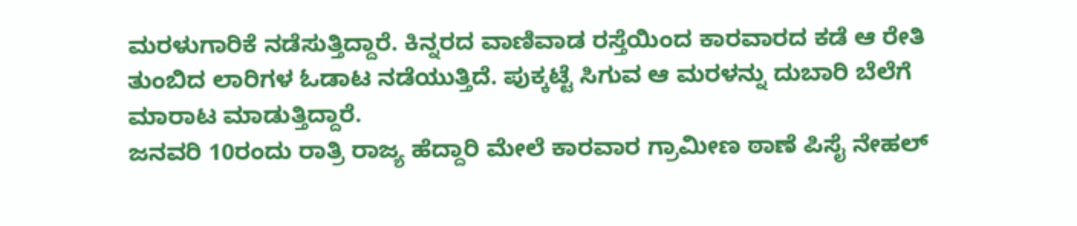ಮರಳುಗಾರಿಕೆ ನಡೆಸುತ್ತಿದ್ದಾರೆ. ಕಿನ್ನರದ ವಾಣಿವಾಡ ರಸ್ತೆಯಿಂದ ಕಾರವಾರದ ಕಡೆ ಆ ರೇತಿ ತುಂಬಿದ ಲಾರಿಗಳ ಓಡಾಟ ನಡೆಯುತ್ತಿದೆ. ಪುಕ್ಕಟ್ಟೆ ಸಿಗುವ ಆ ಮರಳನ್ನು ದುಬಾರಿ ಬೆಲೆಗೆ ಮಾರಾಟ ಮಾಡುತ್ತಿದ್ದಾರೆ.
ಜನವರಿ 10ರಂದು ರಾತ್ರಿ ರಾಜ್ಯ ಹೆದ್ದಾರಿ ಮೇಲೆ ಕಾರವಾರ ಗ್ರಾಮೀಣ ಠಾಣೆ ಪಿಸೈ ನೇಹಲ್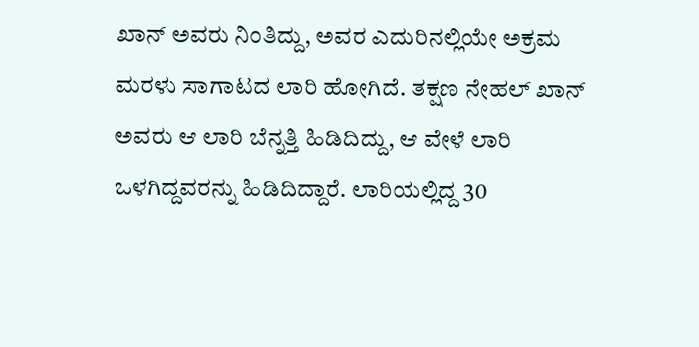ಖಾನ್ ಅವರು ನಿಂತಿದ್ದು, ಅವರ ಎದುರಿನಲ್ಲಿಯೇ ಅಕ್ರಮ ಮರಳು ಸಾಗಾಟದ ಲಾರಿ ಹೋಗಿದೆ. ತಕ್ಷಣ ನೇಹಲ್ ಖಾನ್ ಅವರು ಆ ಲಾರಿ ಬೆನ್ನತ್ತಿ ಹಿಡಿದಿದ್ದು, ಆ ವೇಳೆ ಲಾರಿ ಒಳಗಿದ್ದವರನ್ನು ಹಿಡಿದಿದ್ದಾರೆ. ಲಾರಿಯಲ್ಲಿದ್ದ 30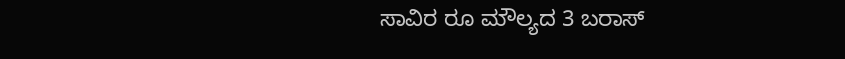ಸಾವಿರ ರೂ ಮೌಲ್ಯದ 3 ಬರಾಸ್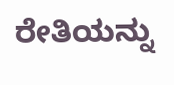ರೇತಿಯನ್ನು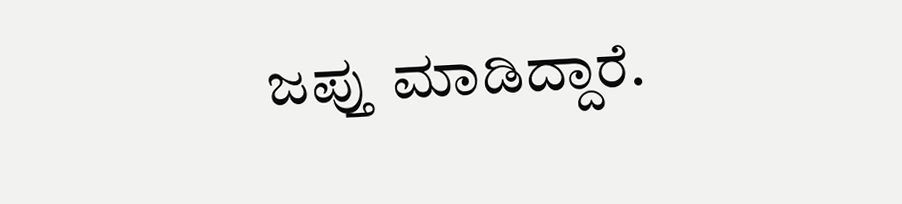ಜಪ್ತು ಮಾಡಿದ್ದಾರೆ.